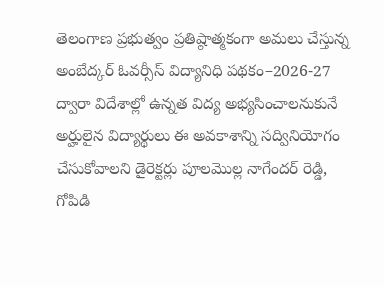తెలంగాణ ప్రభుత్వం ప్రతిష్ఠాత్మకంగా అమలు చేస్తున్న అంబేద్కర్ ఓవర్సీస్ విద్యానిధి పథకం–2026-27 ద్వారా విదేశాల్లో ఉన్నత విద్య అభ్యసించాలనుకునే అర్హులైన విద్యార్థులు ఈ అవకాశాన్ని సద్వినియోగం చేసుకోవాలని డైరెక్టర్లు పూలమొల్ల నాగేందర్ రెడ్డి, గోపిడి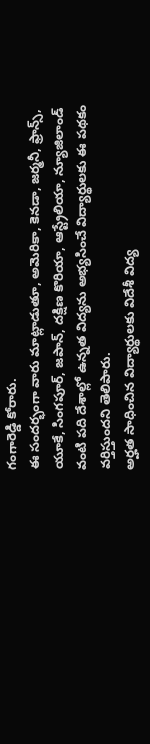గంగారెడ్డి కోరారు.
ఈ సందర్భంగా వారు మాట్లాడుతూ, అమెరికా, కెనడా, జర్మనీ, ఫ్రాన్స్, యూకే, సింగపూర్, జపాన్, దక్షిణ కొరియా, ఆస్ట్రేలియా, న్యూజిలాండ్ వంటి పది దేశాల్లో ఉన్నత విద్యను అభ్యసించే విద్యార్థులకు ఈ పథకం వర్తిస్తుందని తెలిపారు.
అర్హత సాధించిన విద్యార్థులకు విదేశీ విద్య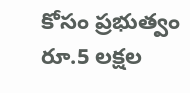కోసం ప్రభుత్వం రూ.5 లక్షల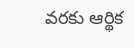వరకు ఆర్థిక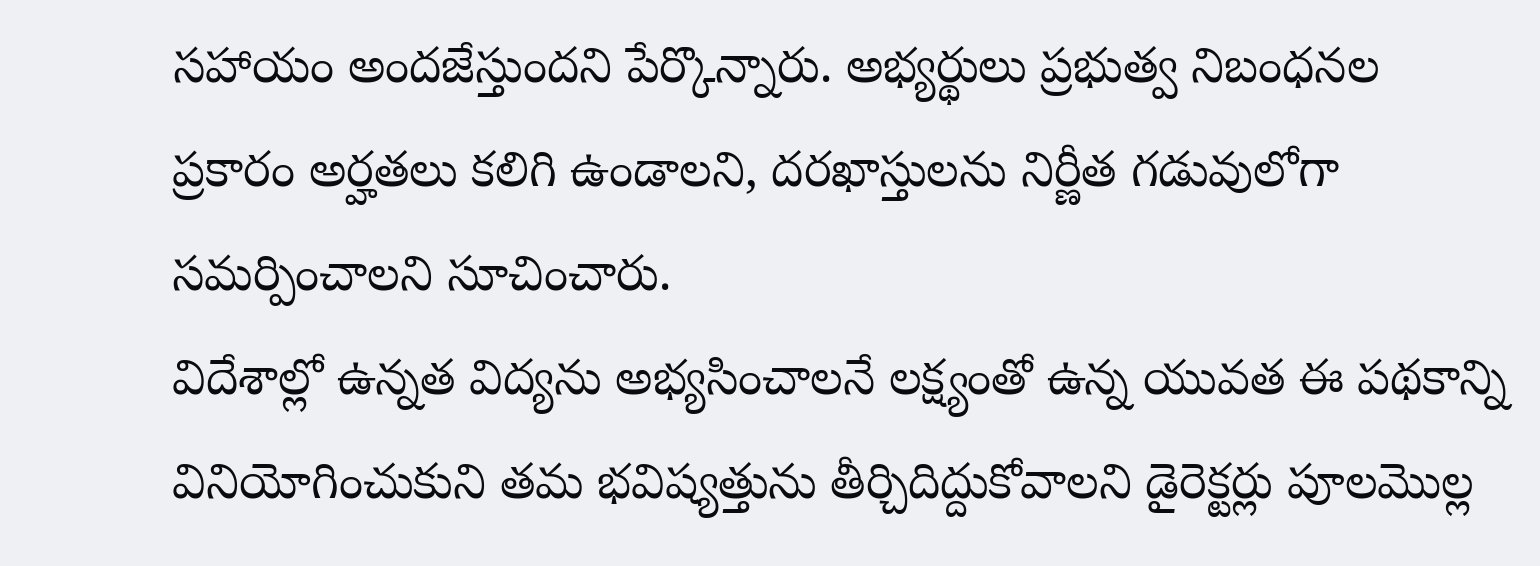సహాయం అందజేస్తుందని పేర్కొన్నారు. అభ్యర్థులు ప్రభుత్వ నిబంధనల ప్రకారం అర్హతలు కలిగి ఉండాలని, దరఖాస్తులను నిర్ణీత గడువులోగా సమర్పించాలని సూచించారు.
విదేశాల్లో ఉన్నత విద్యను అభ్యసించాలనే లక్ష్యంతో ఉన్న యువత ఈ పథకాన్ని వినియోగించుకుని తమ భవిష్యత్తును తీర్చిదిద్దుకోవాలని డైరెక్టర్లు పూలమొల్ల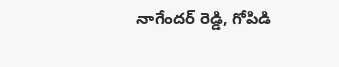నాగేందర్ రెడ్డి, గోపిడి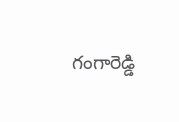గంగారెడ్డి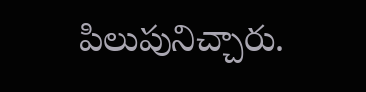పిలుపునిచ్చారు.